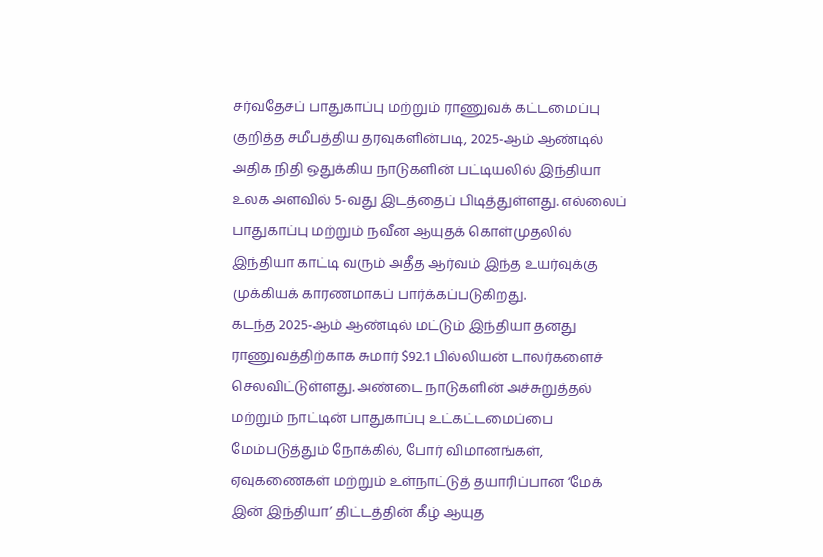சர்வதேசப் பாதுகாப்பு மற்றும் ராணுவக் கட்டமைப்பு குறித்த சமீபத்திய தரவுகளின்படி, 2025-ஆம் ஆண்டில் அதிக நிதி ஒதுக்கிய நாடுகளின் பட்டியலில் இந்தியா உலக அளவில் 5-வது இடத்தைப் பிடித்துள்ளது. எல்லைப் பாதுகாப்பு மற்றும் நவீன ஆயுதக் கொள்முதலில் இந்தியா காட்டி வரும் அதீத ஆர்வம் இந்த உயர்வுக்கு முக்கியக் காரணமாகப் பார்க்கப்படுகிறது.
கடந்த 2025-ஆம் ஆண்டில் மட்டும் இந்தியா தனது ராணுவத்திற்காக சுமார் $92.1 பில்லியன் டாலர்களைச் செலவிட்டுள்ளது. அண்டை நாடுகளின் அச்சுறுத்தல் மற்றும் நாட்டின் பாதுகாப்பு உட்கட்டமைப்பை மேம்படுத்தும் நோக்கில், போர் விமானங்கள், ஏவுகணைகள் மற்றும் உள்நாட்டுத் தயாரிப்பான ‘மேக் இன் இந்தியா’ திட்டத்தின் கீழ் ஆயுத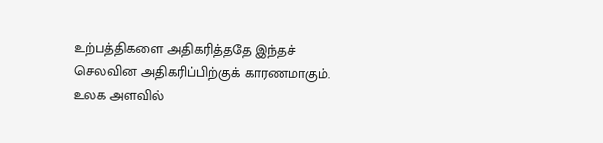உற்பத்திகளை அதிகரித்ததே இந்தச் செலவின அதிகரிப்பிற்குக் காரணமாகும்.
உலக அளவில்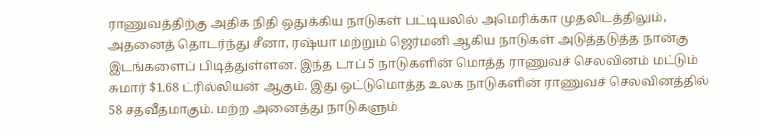ராணுவத்திற்கு அதிக நிதி ஒதுக்கிய நாடுகள் பட்டியலில் அமெரிக்கா முதலிடத்திலும், அதனைத் தொடர்ந்து சீனா, ரஷ்யா மற்றும் ஜெர்மனி ஆகிய நாடுகள் அடுத்தடுத்த நான்கு இடங்களைப் பிடித்துள்ளன. இந்த டாப் 5 நாடுகளின் மொத்த ராணுவச் செலவினம் மட்டும் சுமார் $1.68 ட்ரில்லியன் ஆகும். இது ஒட்டுமொத்த உலக நாடுகளின் ராணுவச் செலவினத்தில் 58 சதவீதமாகும். மற்ற அனைத்து நாடுகளும்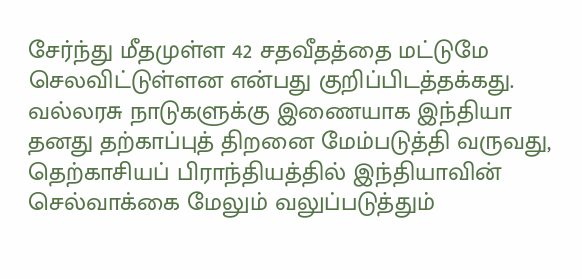சேர்ந்து மீதமுள்ள 42 சதவீதத்தை மட்டுமே செலவிட்டுள்ளன என்பது குறிப்பிடத்தக்கது.
வல்லரசு நாடுகளுக்கு இணையாக இந்தியா தனது தற்காப்புத் திறனை மேம்படுத்தி வருவது, தெற்காசியப் பிராந்தியத்தில் இந்தியாவின் செல்வாக்கை மேலும் வலுப்படுத்தும்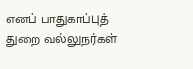எனப் பாதுகாப்புத் துறை வல்லுநர்கள்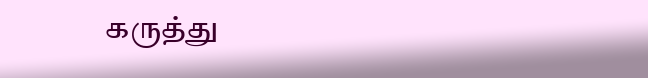கருத்து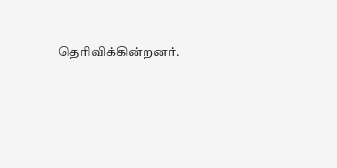தெரிவிக்கின்றனர்.